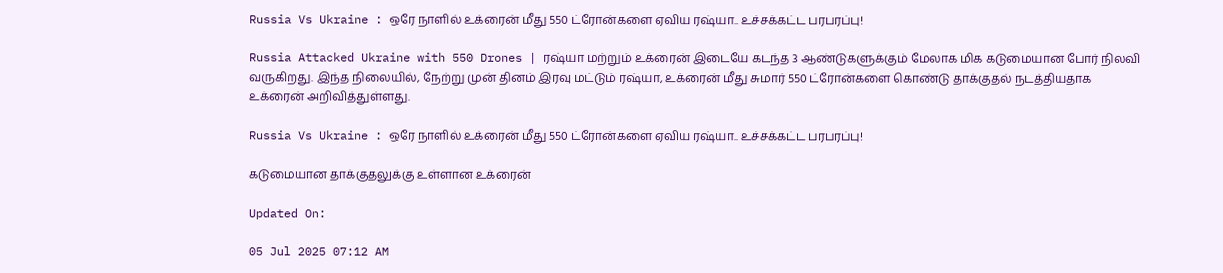Russia Vs Ukraine : ஒரே நாளில் உக்ரைன் மீது 550 ட்ரோன்களை ஏவிய ரஷ்யா.. உச்சக்கட்ட பரபரப்பு!

Russia Attacked Ukraine with 550 Drones | ரஷ்யா மற்றும் உக்ரைன் இடையே கடந்த 3 ஆண்டுகளுக்கும் மேலாக மிக கடுமையான போர் நிலவி வருகிறது. இந்த நிலையில், நேற்று முன் தினம் இரவு மட்டும் ரஷ்யா, உக்ரைன் மீது சுமார் 550 ட்ரோன்களை கொண்டு தாக்குதல் நடத்தியதாக உக்ரைன் அறிவித்துள்ளது.

Russia Vs Ukraine : ஒரே நாளில் உக்ரைன் மீது 550 ட்ரோன்களை ஏவிய ரஷ்யா.. உச்சக்கட்ட பரபரப்பு!

கடுமையான தாக்குதலுக்கு உள்ளான உக்ரைன்

Updated On:

05 Jul 2025 07:12 AM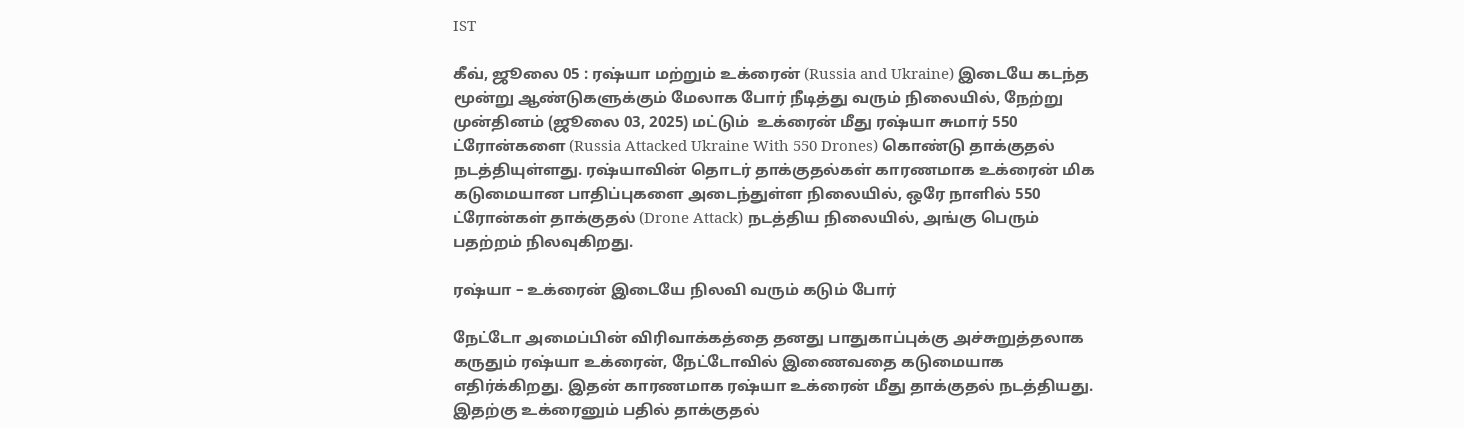IST

கீவ், ஜூலை 05 : ரஷ்யா மற்றும் உக்ரைன் (Russia and Ukraine) இடையே கடந்த மூன்று ஆண்டுகளுக்கும் மேலாக போர் நீடித்து வரும் நிலையில், நேற்று முன்தினம் (ஜூலை 03, 2025) மட்டும்  உக்ரைன் மீது ரஷ்யா சுமார் 550 ட்ரோன்களை (Russia Attacked Ukraine With 550 Drones) கொண்டு தாக்குதல் நடத்தியுள்ளது. ரஷ்யாவின் தொடர் தாக்குதல்கள் காரணமாக உக்ரைன் மிக கடுமையான பாதிப்புகளை அடைந்துள்ள நிலையில், ஒரே நாளில் 550 ட்ரோன்கள் தாக்குதல் (Drone Attack) நடத்திய நிலையில், அங்கு பெரும் பதற்றம் நிலவுகிறது.

ரஷ்யா – உக்ரைன் இடையே நிலவி வரும் கடும் போர்

நேட்டோ அமைப்பின் விரிவாக்கத்தை தனது பாதுகாப்புக்கு அச்சுறுத்தலாக கருதும் ரஷ்யா உக்ரைன், நேட்டோவில் இணைவதை கடுமையாக எதிர்க்கிறது. இதன் காரணமாக ரஷ்யா உக்ரைன் மீது தாக்குதல் நடத்தியது. இதற்கு உக்ரைனும் பதில் தாக்குதல்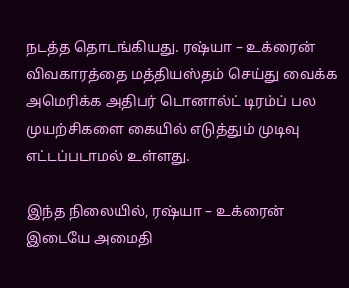நடத்த தொடங்கியது. ரஷ்யா – உக்ரைன் விவகாரத்தை மத்தியஸ்தம் செய்து வைக்க அமெரிக்க அதிபர் டொனால்ட் டிரம்ப் பல முயற்சிகளை கையில் எடுத்தும் முடிவு எட்டப்படாமல் உள்ளது.

இந்த நிலையில், ரஷ்யா – உக்ரைன் இடையே அமைதி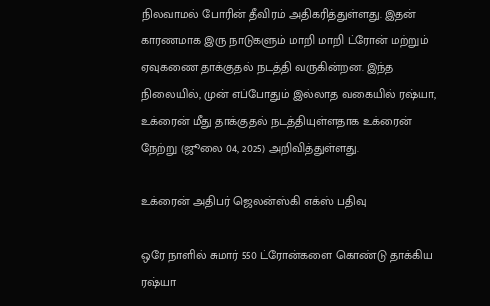நிலவாமல் போரின் தீவிரம் அதிகரித்துள்ளது. இதன் காரணமாக இரு நாடுகளும் மாறி மாறி ட்ரோன் மற்றும் ஏவுகணை தாக்குதல் நடத்தி வருகின்றன. இந்த நிலையில், முன் எப்போதும் இல்லாத வகையில் ரஷ்யா, உக்ரைன் மீது தாக்குதல் நடத்தியுள்ளதாக உக்ரைன் நேற்று (ஜூலை 04, 2025) அறிவித்துள்ளது.

உக்ரைன் அதிபர் ஜெலன்ஸ்கி எக்ஸ் பதிவு

ஒரே நாளில் சுமார் 550 ட்ரோன்களை கொண்டு தாக்கிய ரஷ்யா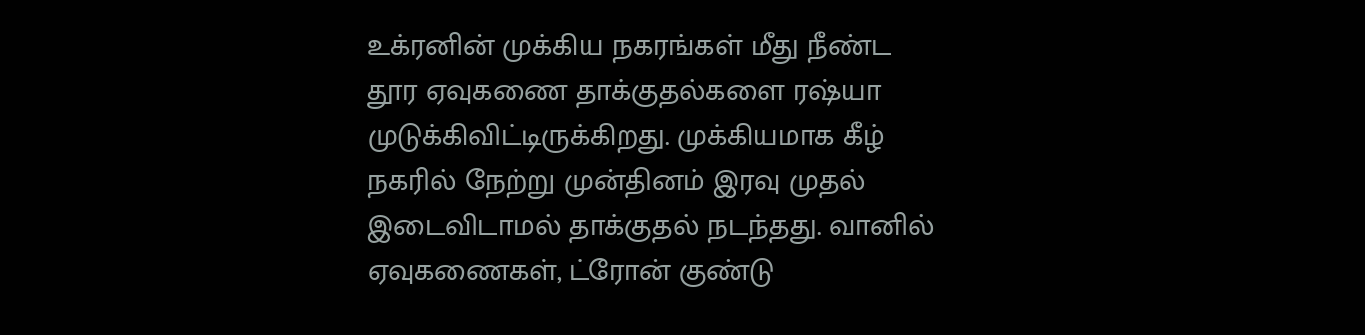உக்ரனின் முக்கிய நகரங்கள் மீது நீண்ட தூர ஏவுகணை தாக்குதல்களை ரஷ்யா முடுக்கிவிட்டிருக்கிறது. முக்கியமாக கீழ் நகரில் நேற்று முன்தினம் இரவு முதல் இடைவிடாமல் தாக்குதல் நடந்தது. வானில் ஏவுகணைகள், ட்ரோன் குண்டு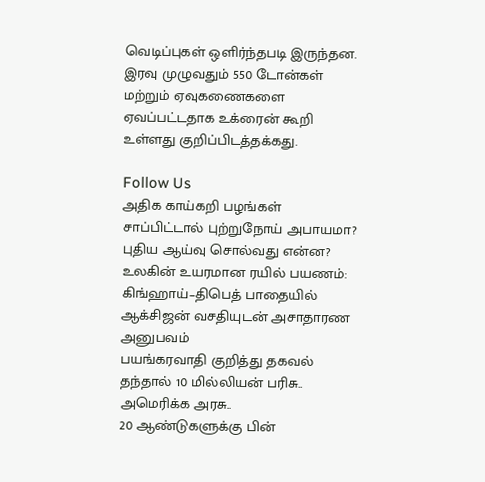வெடிப்புகள் ஒளிர்ந்தபடி இருந்தன. இரவு முழுவதும் 550 டோன்கள் மற்றும் ஏவுகணைகளை ஏவப்பட்டதாக உக்ரைன் கூறி உள்ளது குறிப்பிடத்தக்கது.

Follow Us
அதிக காய்கறி பழங்கள் சாப்பிட்டால் புற்றுநோய் அபாயமா? புதிய ஆய்வு சொல்வது என்ன?
உலகின் உயரமான ரயில் பயணம்: கிங்ஹாய்–திபெத் பாதையில் ஆக்சிஜன் வசதியுடன் அசாதாரண அனுபவம்
பயங்கரவாதி குறித்து தகவல் தந்தால் 10 மில்லியன் பரிசு.. அமெரிக்க அரசு..
20 ஆண்டுகளுக்கு பின்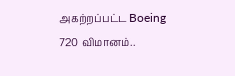அகற்றப்பட்ட Boeing 720 விமானம்..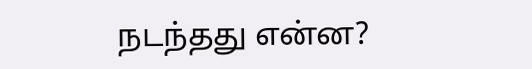நடந்தது என்ன?